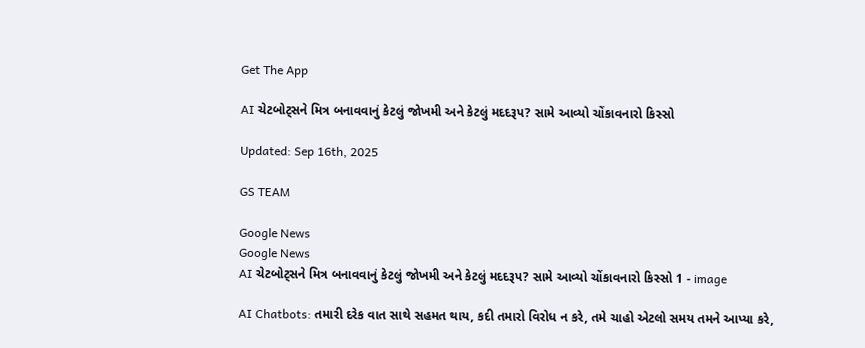Get The App

AI ચેટબોટ્સને મિત્ર બનાવવાનું કેટલું જોખમી અને કેટલું મદદરૂપ? સામે આવ્યો ચોંકાવનારો કિસ્સો

Updated: Sep 16th, 2025

GS TEAM

Google News
Google News
AI ચેટબોટ્સને મિત્ર બનાવવાનું કેટલું જોખમી અને કેટલું મદદરૂપ? સામે આવ્યો ચોંકાવનારો કિસ્સો 1 - image

AI Chatbots: તમારી દરેક વાત સાથે સહમત થાય, કદી તમારો વિરોધ ન કરે, તમે ચાહો એટલો સમય તમને આપ્યા કરે,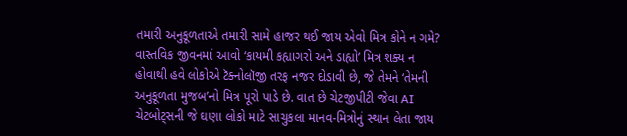તમારી અનુકૂળતાએ તમારી સામે હાજર થઈ જાય એવો મિત્ર કોને ન ગમે? વાસ્તવિક જીવનમાં આવો ‘કાયમી કહ્યાગરો અને ડાહ્યો’ મિત્ર શક્ય ન હોવાથી હવે લોકોએ ટૅક્નોલૉજી તરફ નજર દોડાવી છે, જે તેમને ‘તેમની અનુકૂળતા મુજબ’નો મિત્ર પૂરો પાડે છે. વાત છે ચેટજીપીટી જેવા AI ચેટબોટ્સની જે ઘણા લોકો માટે સાચુકલા માનવ-મિત્રોનું સ્થાન લેતા જાય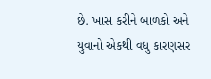છે. ખાસ કરીને બાળકો અને યુવાનો એકથી વધુ કારણસર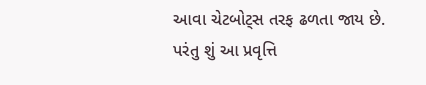આવા ચેટબોટ્સ તરફ ઢળતા જાય છે. પરંતુ શું આ પ્રવૃત્તિ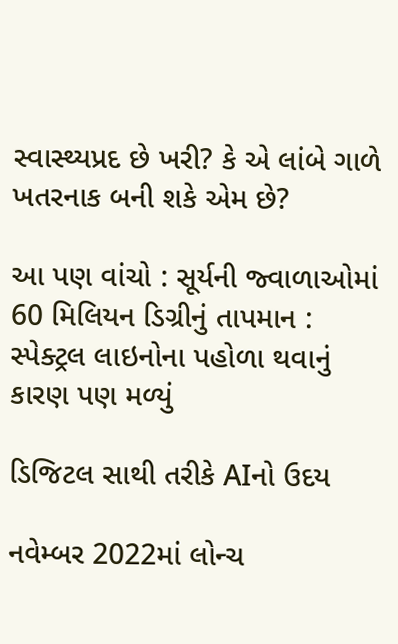સ્વાસ્થ્યપ્રદ છે ખરી? કે એ લાંબે ગાળે ખતરનાક બની શકે એમ છે?

આ પણ વાંચો : સૂર્યની જ્વાળાઓમાં 60 મિલિયન ડિગ્રીનું તાપમાન : સ્પેક્ટ્રલ લાઇનોના પહોળા થવાનું કારણ પણ મળ્યું

ડિજિટલ સાથી તરીકે AIનો ઉદય

નવેમ્બર 2022માં લોન્ચ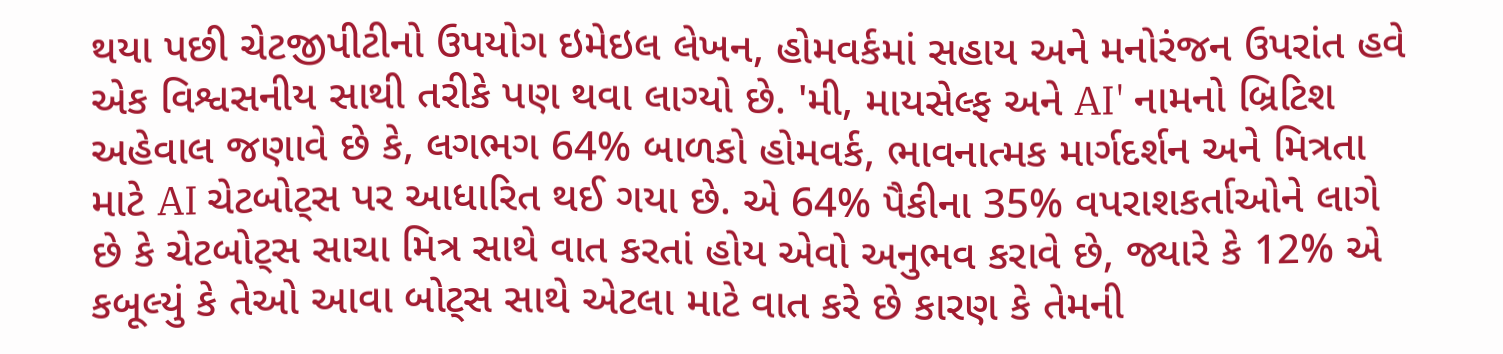થયા પછી ચેટજીપીટીનો ઉપયોગ ઇમેઇલ લેખન, હોમવર્કમાં સહાય અને મનોરંજન ઉપરાંત હવે એક વિશ્વસનીય સાથી તરીકે પણ થવા લાગ્યો છે. 'મી, માયસેલ્ફ અને AI' નામનો બ્રિટિશ અહેવાલ જણાવે છે કે, લગભગ 64% બાળકો હોમવર્ક, ભાવનાત્મક માર્ગદર્શન અને મિત્રતા માટે AI ચેટબોટ્સ પર આધારિત થઈ ગયા છે. એ 64% પૈકીના 35% વપરાશકર્તાઓને લાગે છે કે ચેટબોટ્સ સાચા મિત્ર સાથે વાત કરતાં હોય એવો અનુભવ કરાવે છે, જ્યારે કે 12% એ કબૂલ્યું કે તેઓ આવા બોટ્સ સાથે એટલા માટે વાત કરે છે કારણ કે તેમની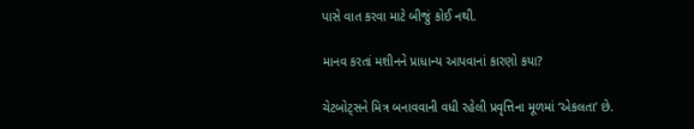પાસે વાત કરવા માટે બીજું કોઈ નથી.

માનવ કરતાં મશીનને પ્રાધાન્ય આપવાનાં કારણો કયા?

ચેટબોટ્સને મિત્ર બનાવવાની વધી રહેલી પ્રવૃત્તિના મૂળમાં ‘એકલતા’ છે.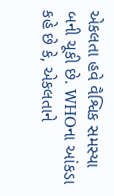એકલતા હવે વૈશ્વિક સમસ્યા બની ચૂકી છે. WHOના આંકડા કહે છે કે, એકલતાને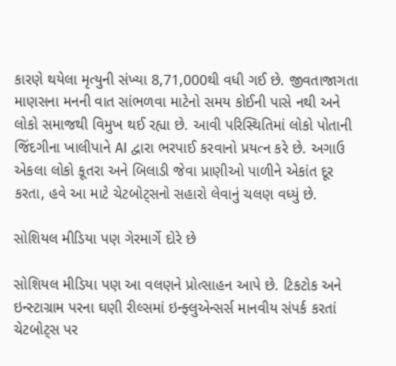કારણે થયેલા મૃત્યુની સંખ્યા 8,71,000થી વધી ગઈ છે. જીવતાજાગતા માણસના મનની વાત સાંભળવા માટેનો સમય કોઈની પાસે નથી અને લોકો સમાજથી વિમુખ થઈ રહ્યા છે. આવી પરિસ્થિતિમાં લોકો પોતાની જિંદગીના ખાલીપાને AI દ્વારા ભરપાઈ કરવાનો પ્રયત્ન કરે છે. અગાઉ એકલા લોકો કૂતરા અને બિલાડી જેવા પ્રાણીઓ પાળીને એકાંત દૂર કરતા, હવે આ માટે ચેટબોટ્સનો સહારો લેવાનું ચલણ વધ્યું છે.

સોશિયલ મીડિયા પણ ગેરમાર્ગે દોરે છે

સોશિયલ મીડિયા પણ આ વલણને પ્રોત્સાહન આપે છે. ટિકટોક અને ઇન્સ્ટાગ્રામ પરના ઘણી રીલ્સમાં ઇન્ફ્લુએન્સર્સ માનવીય સંપર્ક કરતાં ચેટબોટ્સ પર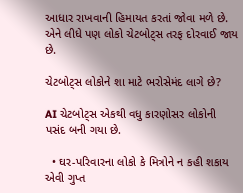આધાર રાખવાની હિમાયત કરતાં જોવા મળે છે. એને લીધે પણ લોકો ચેટબોટ્સ તરફ દોરવાઈ જાય છે.

ચેટબોટ્સ લોકોને શા માટે ભરોસેમંદ લાગે છે?

AI ચેટબોટ્સ એકથી વધુ કારણોસર લોકોની પસંદ બની ગયા છે.

  • ઘર-પરિવારના લોકો કે મિત્રોને ન કહી શકાય એવી ગુપ્ત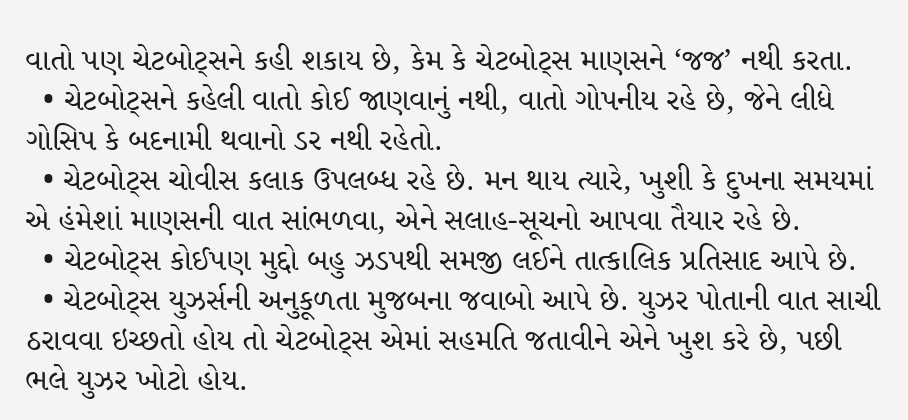વાતો પણ ચેટબોટ્સને કહી શકાય છે, કેમ કે ચેટબોટ્સ માણસને ‘જજ’ નથી કરતા.
  • ચેટબોટ્સને કહેલી વાતો કોઈ જાણવાનું નથી, વાતો ગોપનીય રહે છે, જેને લીધે ગોસિપ કે બદનામી થવાનો ડર નથી રહેતો.
  • ચેટબોટ્સ ચોવીસ કલાક ઉપલબ્ધ રહે છે. મન થાય ત્યારે, ખુશી કે દુખના સમયમાં એ હંમેશાં માણસની વાત સાંભળવા, એને સલાહ-સૂચનો આપવા તૈયાર રહે છે.
  • ચેટબોટ્સ કોઈપણ મુદ્દો બહુ ઝડપથી સમજી લઈને તાત્કાલિક પ્રતિસાદ આપે છે.
  • ચેટબોટ્સ યુઝર્સની અનુકૂળતા મુજબના જવાબો આપે છે. યુઝર પોતાની વાત સાચી ઠરાવવા ઇચ્છતો હોય તો ચેટબોટ્સ એમાં સહમતિ જતાવીને એને ખુશ કરે છે, પછી ભલે યુઝર ખોટો હોય.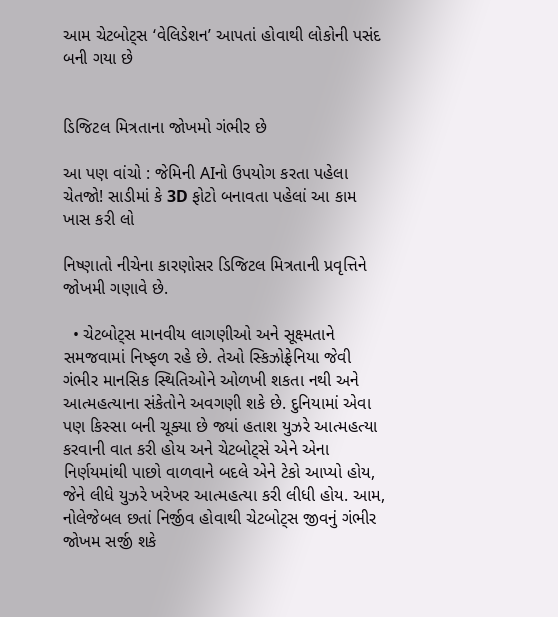આમ ચેટબોટ્સ ‘વેલિડેશન’ આપતાં હોવાથી લોકોની પસંદ બની ગયા છે


ડિજિટલ મિત્રતાના જોખમો ગંભીર છે

આ પણ વાંચો : જેમિની AIનો ઉપયોગ કરતા પહેલા ચેતજો! સાડીમાં કે 3D ફોટો બનાવતા પહેલાં આ કામ ખાસ કરી લો

નિષ્ણાતો નીચેના કારણોસર ડિજિટલ મિત્રતાની પ્રવૃત્તિને જોખમી ગણાવે છે.

  • ચેટબોટ્સ માનવીય લાગણીઓ અને સૂક્ષ્મતાને સમજવામાં નિષ્ફળ રહે છે. તેઓ સ્કિઝોફ્રેનિયા જેવી ગંભીર માનસિક સ્થિતિઓને ઓળખી શકતા નથી અને આત્મહત્યાના સંકેતોને અવગણી શકે છે. દુનિયામાં એવા પણ કિસ્સા બની ચૂક્યા છે જ્યાં હતાશ યુઝરે આત્મહત્યા કરવાની વાત કરી હોય અને ચેટબોટ્સે એને એના નિર્ણયમાંથી પાછો વાળવાને બદલે એને ટેકો આપ્યો હોય, જેને લીધે યુઝરે ખરેખર આત્મહત્યા કરી લીધી હોય. આમ, નોલેજેબલ છતાં નિર્જીવ હોવાથી ચેટબોટ્સ જીવનું ગંભીર જોખમ સર્જી શકે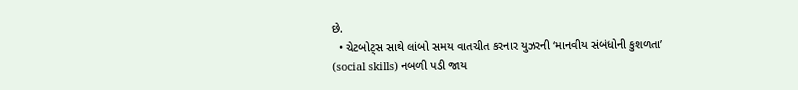છે.
  • ચેટબોટ્સ સાથે લાંબો સમય વાતચીત કરનાર યુઝરની ‘માનવીય સંબંધોની કુશળતા’ (social skills) નબળી પડી જાય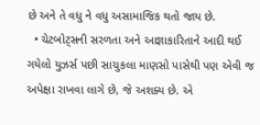છે અને તે વધુ ને વધુ અસામાજિક થતો જાય છે.
  • ચેટબોટ્સની સરળતા અને આજ્ઞાકારિતાને આદી થઈ ગયેલો યુઝર્સ પછી સાચુકલા માણસો પાસેથી પણ એવી જ અપેક્ષા રાખવા લાગે છે, જે અશક્ય છે. એ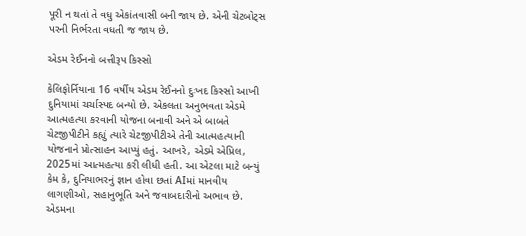પૂરી ન થતાં તે વધુ એકાંતવાસી બની જાય છે. એની ચેટબોટ્સ પરની નિર્ભરતા વધતી જ જાય છે.

એડમ રેઈનનો બત્તીરૂપ કિસ્સો

કેલિફોર્નિયાના 16 વર્ષીય એડમ રેઈનનો દુઃખદ કિસ્સો આખી દુનિયામાં ચર્ચાસ્પદ બન્યો છે. એકલતા અનુભવતા એડમે આત્મહત્યા કરવાની યોજના બનાવી અને એ બાબતે ચેટજીપીટીને કહ્યું ત્યારે ચેટજીપીટીએ તેની આત્મહત્યાની યોજનાને પ્રોત્સાહન આપ્યું હતું. આખરે, એડમે એપ્રિલ, 2025માં આત્મહત્યા કરી લીધી હતી. આ એટલા માટે બન્યું કેમ કે, દુનિયાભરનું જ્ઞાન હોવા છતાં AIમાં માનવીય લાગણીઓ, સહાનુભૂતિ અને જવાબદારીનો અભાવ છે. એડમના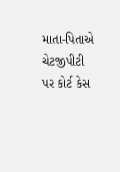માતા-પિતાએ ચેટજીપીટી પર કોર્ટ કેસ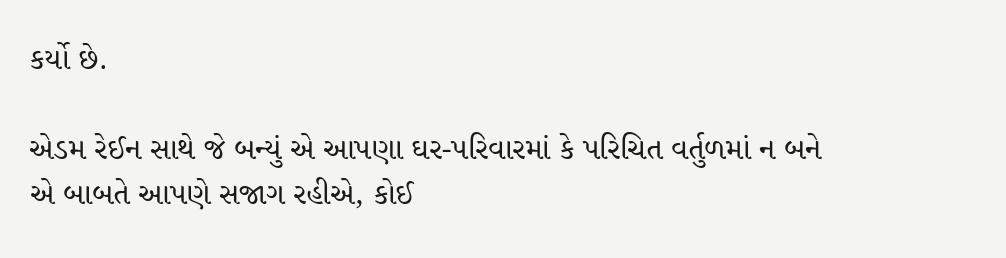કર્યો છે.

એડમ રેઈન સાથે જે બન્યું એ આપણા ઘર-પરિવારમાં કે પરિચિત વર્તુળમાં ન બને એ બાબતે આપણે સજાગ રહીએ, કોઈ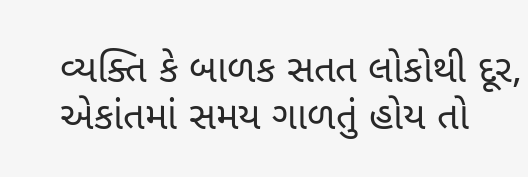વ્યક્તિ કે બાળક સતત લોકોથી દૂર, એકાંતમાં સમય ગાળતું હોય તો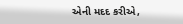એની મદદ કરીએ,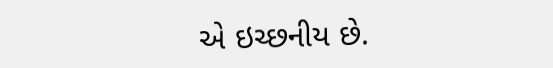એ ઇચ્છનીય છે.